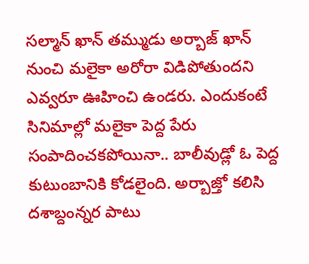సల్మాన్ ఖాన్ తమ్ముడు అర్బాజ్ ఖాన్ నుంచి మలైకా అరోరా విడిపోతుందని ఎవ్వరూ ఊహించి ఉండరు. ఎందుకంటే సినిమాల్లో మలైకా పెద్ద పేరు సంపాదించకపోయినా.. బాలీవుడ్లో ఓ పెద్ద కుటుంబానికి కోడలైంది. అర్బాజ్తో కలిసి దశాబ్దంన్నర పాటు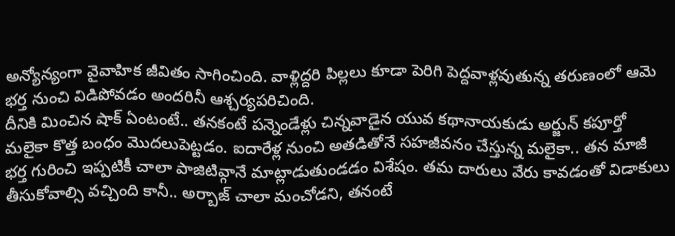అన్యోన్యంగా వైవాహిక జీవితం సాగించింది. వాళ్లిద్దరి పిల్లలు కూడా పెరిగి పెద్దవాళ్లవుతున్న తరుణంలో ఆమె భర్త నుంచి విడిపోవడం అందరినీ ఆశ్చర్యపరిచింది.
దీనికి మించిన షాక్ ఏంటంటే.. తనకంటే పన్నెండేళ్లు చిన్నవాడైన యువ కథానాయకుడు అర్జున్ కపూర్తో మలైకా కొత్త బంధం మొదలుపెట్టడం. ఐదారేళ్ల నుంచి అతడితోనే సహజీవనం చేస్తున్న మలైకా.. తన మాజీ భర్త గురించి ఇప్పటికీ చాలా పాజిటివ్గానే మాట్లాడుతుండడం విశేషం. తమ దారులు వేరు కావడంతో విడాకులు తీసుకోవాల్సి వచ్చింది కానీ.. అర్బాజ్ చాలా మంచోడని, తనంటే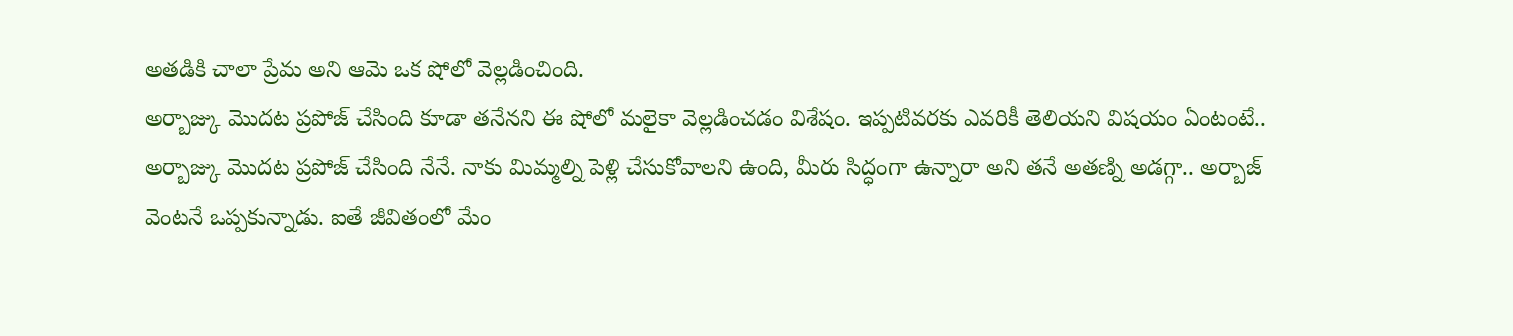అతడికి చాలా ప్రేమ అని ఆమె ఒక షోలో వెల్లడించింది.
అర్బాజ్కు మొదట ప్రపోజ్ చేసింది కూడా తనేనని ఈ షోలో మలైకా వెల్లడించడం విశేషం. ఇప్పటివరకు ఎవరికీ తెలియని విషయం ఏంటంటే.. అర్బాజ్కు మొదట ప్రపోజ్ చేసింది నేనే. నాకు మిమ్మల్ని పెళ్లి చేసుకోవాలని ఉంది, మీరు సిద్ధంగా ఉన్నారా అని తనే అతణ్ని అడగ్గా.. అర్బాజ్ వెంటనే ఒప్పకున్నాడు. ఐతే జీవితంలో మేం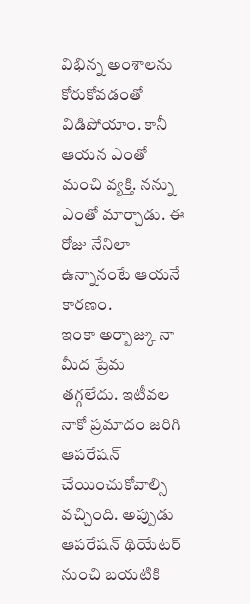విభిన్న అంశాలను కోరుకోవడంతో విడిపోయాం. కానీ ఆయన ఎంతో మంచి వ్యక్తి. నన్ను ఎంతో మార్చాడు. ఈ రోజు నేనిలా ఉన్నానంటే ఆయనే కారణం.
ఇంకా అర్బాజ్కు నా మీద ప్రేమ తగ్గలేదు. ఇటీవల నాకో ప్రమాదం జరిగి ఆపరేషన్ చేయించుకోవాల్సి వచ్చింది. అప్పుడు ఆపరేషన్ థియేటర్ నుంచి బయటికి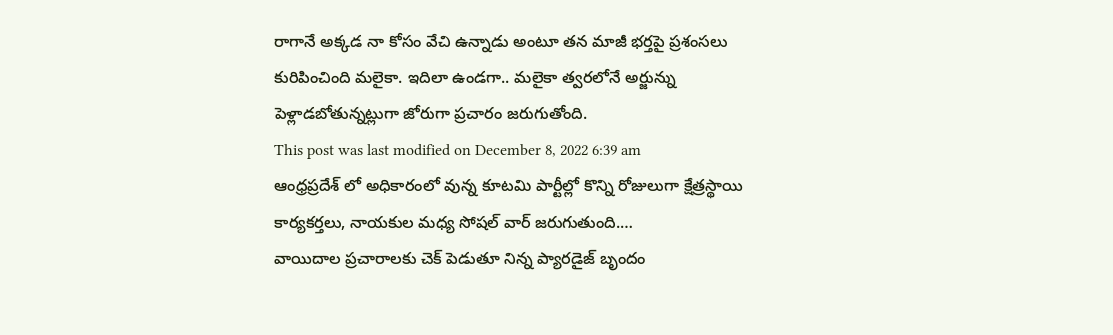రాగానే అక్కడ నా కోసం వేచి ఉన్నాడు అంటూ తన మాజీ భర్తపై ప్రశంసలు కురిపించింది మలైకా. ఇదిలా ఉండగా.. మలైకా త్వరలోనే అర్జున్ను పెళ్లాడబోతున్నట్లుగా జోరుగా ప్రచారం జరుగుతోంది.
This post was last modified on December 8, 2022 6:39 am
ఆంధ్రప్రదేశ్ లో అధికారంలో వున్న కూటమి పార్టీల్లో కొన్ని రోజులుగా క్షేత్రస్థాయి కార్యకర్తలు, నాయకుల మధ్య సోషల్ వార్ జరుగుతుంది.…
వాయిదాల ప్రచారాలకు చెక్ పెడుతూ నిన్న ప్యారడైజ్ బృందం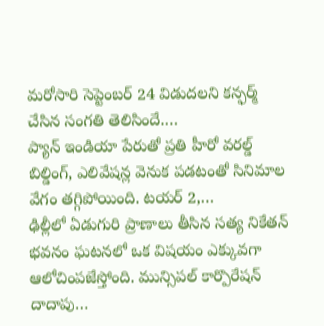మరోసారి సెప్టెంబర్ 24 విడుదలని కన్ఫర్మ్ చేసిన సంగతి తెలిసిందే.…
ప్యాన్ ఇండియా పేరుతో ప్రతి హీరో వరల్డ్ బిల్డింగ్, ఎలివేషన్ల వెనుక పడటంతో సినిమాల వేగం తగ్గిపోయింది. టయర్ 2,…
ఢిల్లీలో ఏడుగురి ప్రాణాలు తీసిన సత్య నికేతన్ భవనం ఘటనలో ఒక విషయం ఎక్కువగా ఆలోచింపజేస్తోంది. మున్సిపల్ కార్పొరేషన్ దాదాపు…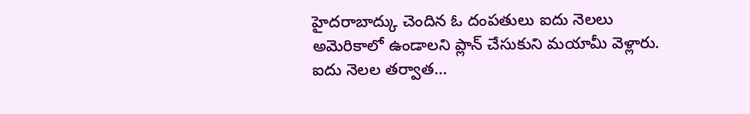హైదరాబాద్కు చెందిన ఓ దంపతులు ఐదు నెలలు అమెరికాలో ఉండాలని ప్లాన్ చేసుకుని మయామీ వెళ్లారు. ఐదు నెలల తర్వాత…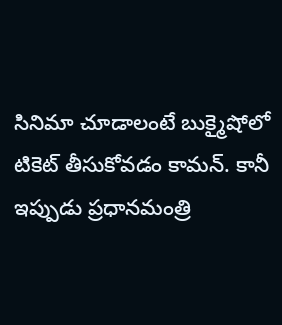సినిమా చూడాలంటే బుక్మైషోలో టికెట్ తీసుకోవడం కామన్. కానీ ఇప్పుడు ప్రధానమంత్రి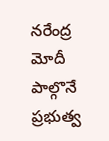నరేంద్ర మోదీ పాల్గొనే ప్రభుత్వ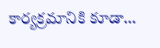కార్యక్రమానికి కూడా…